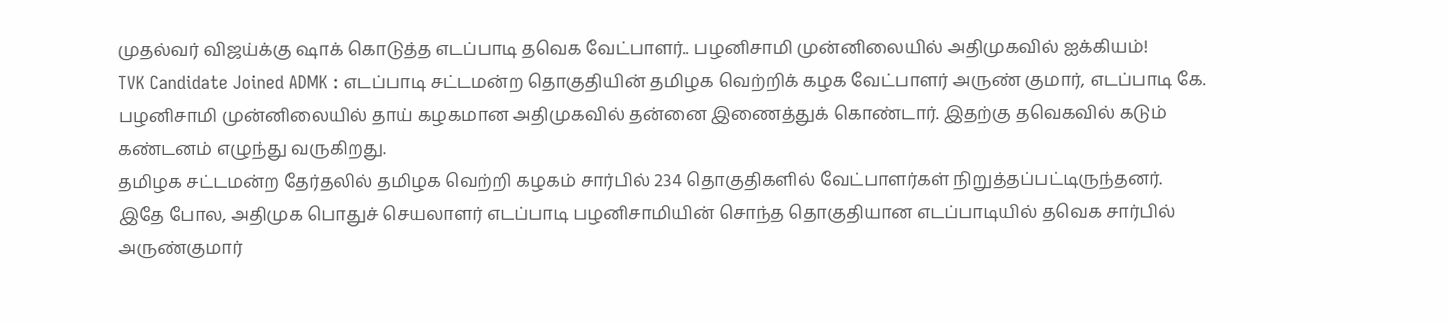முதல்வர் விஜய்க்கு ஷாக் கொடுத்த எடப்பாடி தவெக வேட்பாளர்.. பழனிசாமி முன்னிலையில் அதிமுகவில் ஐக்கியம்!
TVK Candidate Joined ADMK : எடப்பாடி சட்டமன்ற தொகுதியின் தமிழக வெற்றிக் கழக வேட்பாளர் அருண் குமார், எடப்பாடி கே. பழனிசாமி முன்னிலையில் தாய் கழகமான அதிமுகவில் தன்னை இணைத்துக் கொண்டார். இதற்கு தவெகவில் கடும் கண்டனம் எழுந்து வருகிறது.
தமிழக சட்டமன்ற தேர்தலில் தமிழக வெற்றி கழகம் சார்பில் 234 தொகுதிகளில் வேட்பாளர்கள் நிறுத்தப்பட்டிருந்தனர். இதே போல, அதிமுக பொதுச் செயலாளர் எடப்பாடி பழனிசாமியின் சொந்த தொகுதியான எடப்பாடியில் தவெக சார்பில் அருண்குமார்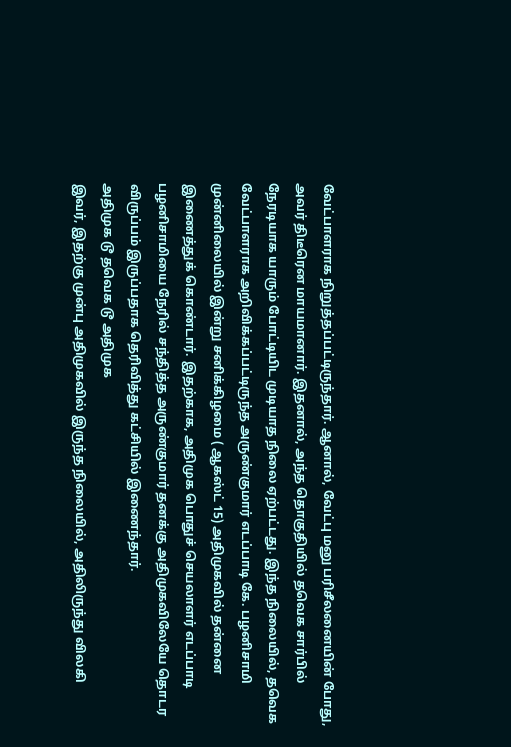வேட்பாளராக நிறுத்தப்பட்டிருந்தார். ஆனால், வேட்பு மனு பரிசீலனையின் போது, அவர் திடீரென மாயமானார். இதனால், அந்த தொகுதியில் தவெக சார்பில் நேரடியாக யாரும் போட்டியிட முடியாத நிலை ஏற்பட்டது. இந்த நிலையில், தவெக வேட்பாளராக அறிவிக்கப்பட்டிருந்த அருண்குமார் எடப்பாடி கே. பழனிசாமி முன்னிலையில் இன்று சனிக்கிழமை ( ஆகஸ்ட் 15) அதிமுகவில் தன்னை இணைத்துக் கொண்டார். இதற்காக, அதிமுக பொதுச் செயலாளர் எடப்பாடி பழனிசாமியை நேரில் சந்தித்த அருண்குமார் தனக்கு அதிமுகவிலேயே தொடர விருப்பம் இருப்பதாக தெரிவித்து கட்சியில் இணைந்தார்.
அதிமுக டூ தவெக டூ அதிமுக
இவர், இதற்கு முன்பு அதிமுகவில் இருந்த நிலையில், அதிலிருந்து விலகி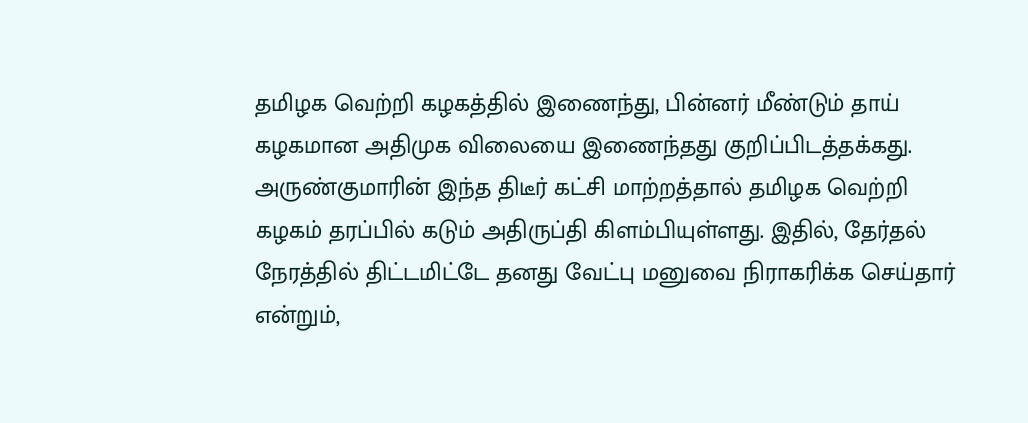தமிழக வெற்றி கழகத்தில் இணைந்து, பின்னர் மீண்டும் தாய் கழகமான அதிமுக விலையை இணைந்தது குறிப்பிடத்தக்கது. அருண்குமாரின் இந்த திடீர் கட்சி மாற்றத்தால் தமிழக வெற்றி கழகம் தரப்பில் கடும் அதிருப்தி கிளம்பியுள்ளது. இதில், தேர்தல் நேரத்தில் திட்டமிட்டே தனது வேட்பு மனுவை நிராகரிக்க செய்தார் என்றும்,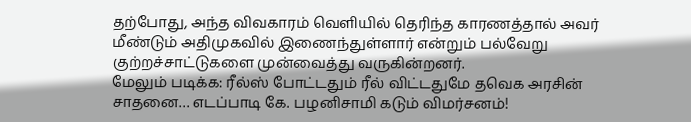தற்போது, அந்த விவகாரம் வெளியில் தெரிந்த காரணத்தால் அவர் மீண்டும் அதிமுகவில் இணைந்துள்ளார் என்றும் பல்வேறு குற்றச்சாட்டுகளை முன்வைத்து வருகின்றனர்.
மேலும் படிக்க: ரீல்ஸ் போட்டதும் ரீல் விட்டதுமே தவெக அரசின் சாதனை… எடப்பாடி கே. பழனிசாமி கடும் விமர்சனம்!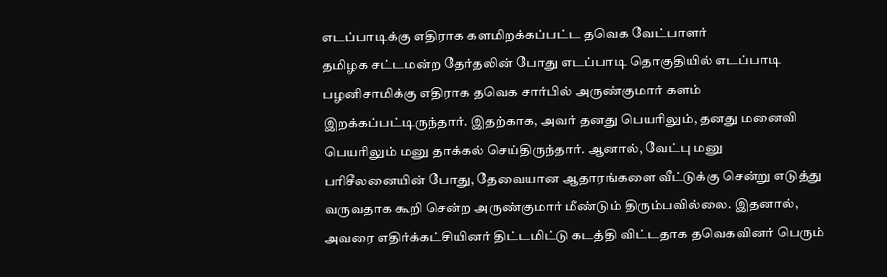எடப்பாடிக்கு எதிராக களமிறக்கப்பட்ட தவெக வேட்பாளர்
தமிழக சட்டமன்ற தேர்தலின் போது எடப்பாடி தொகுதியில் எடப்பாடி பழனிசாமிக்கு எதிராக தவெக சார்பில் அருண்குமார் களம் இறக்கப்பட்டிருந்தார். இதற்காக, அவர் தனது பெயரிலும், தனது மனைவி பெயரிலும் மனு தாக்கல் செய்திருந்தார். ஆனால், வேட்பு மனு பரிசீலனையின் போது, தேவையான ஆதாரங்களை வீட்டுக்கு சென்று எடுத்து வருவதாக கூறி சென்ற அருண்குமார் மீண்டும் திரும்பவில்லை. இதனால், அவரை எதிர்க்கட்சியினர் திட்டமிட்டு கடத்தி விட்டதாக தவெகவினர் பெரும்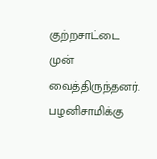குற்றசாட்டை முன் வைத்திருந்தனர்.
பழனிசாமிக்கு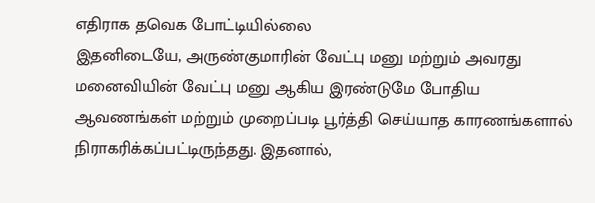எதிராக தவெக போட்டியில்லை
இதனிடையே, அருண்குமாரின் வேட்பு மனு மற்றும் அவரது மனைவியின் வேட்பு மனு ஆகிய இரண்டுமே போதிய ஆவணங்கள் மற்றும் முறைப்படி பூர்த்தி செய்யாத காரணங்களால் நிராகரிக்கப்பட்டிருந்தது. இதனால்,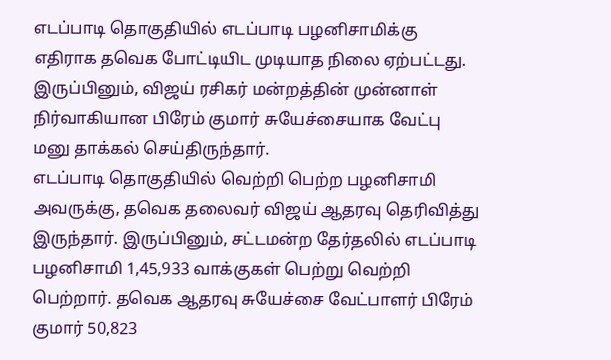எடப்பாடி தொகுதியில் எடப்பாடி பழனிசாமிக்கு எதிராக தவெக போட்டியிட முடியாத நிலை ஏற்பட்டது. இருப்பினும், விஜய் ரசிகர் மன்றத்தின் முன்னாள் நிர்வாகியான பிரேம் குமார் சுயேச்சையாக வேட்பு மனு தாக்கல் செய்திருந்தார்.
எடப்பாடி தொகுதியில் வெற்றி பெற்ற பழனிசாமி
அவருக்கு, தவெக தலைவர் விஜய் ஆதரவு தெரிவித்து இருந்தார். இருப்பினும், சட்டமன்ற தேர்தலில் எடப்பாடி பழனிசாமி 1,45,933 வாக்குகள் பெற்று வெற்றி பெற்றார். தவெக ஆதரவு சுயேச்சை வேட்பாளர் பிரேம் குமார் 50,823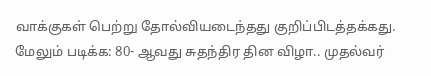வாக்குகள் பெற்று தோல்வியடைந்தது குறிப்பிடத்தக்கது.
மேலும் படிக்க: 80- ஆவது சுதந்திர தின விழா.. முதல்வர்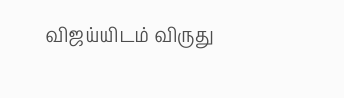விஜய்யிடம் விருது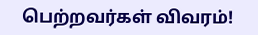பெற்றவர்கள் விவரம்!